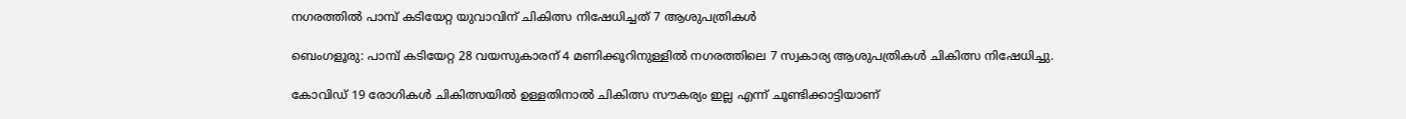നഗരത്തിൽ പാമ്പ് കടിയേറ്റ യുവാവിന് ചികിത്സ നിഷേധിച്ചത് 7 ആശുപത്രികൾ

ബെംഗളൂരു: പാമ്പ് കടിയേറ്റ 28 വയസുകാരന് 4 മണിക്കൂറിനുള്ളിൽ നഗരത്തിലെ 7 സ്വകാര്യ ആശുപത്രികൾ ചികിത്സ നിഷേധിച്ചു.

കോവിഡ് 19 രോഗികൾ ചികിത്സയിൽ ഉള്ളതിനാൽ ചികിത്സ സൗകര്യം ഇല്ല എന്ന് ചൂണ്ടിക്കാട്ടിയാണ്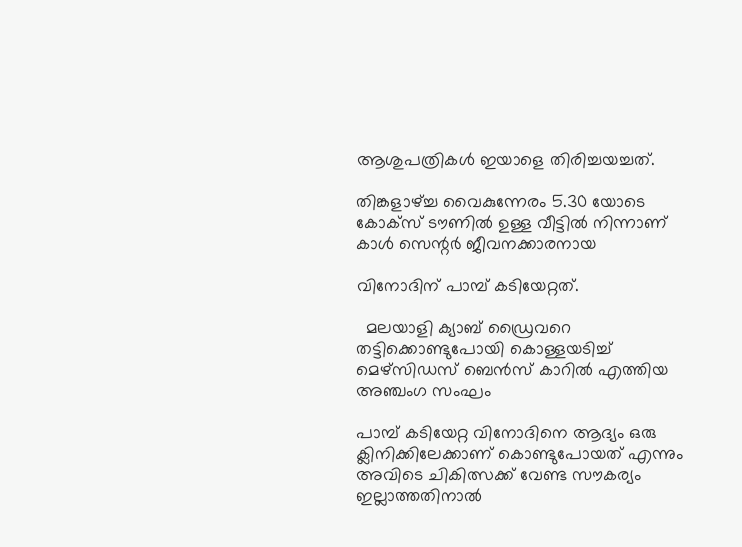ആശുപത്രികൾ ഇയാളെ തിരിച്ചയച്ചത്.

തിങ്കളാഴ്ച്ച വൈകുന്നേരം 5.30 യോടെ കോക്സ് ടൗണിൽ ഉള്ള വീട്ടിൽ നിന്നാണ് കാൾ സെന്റർ ജീവനക്കാരനായ

വിനോദിന് പാമ്പ് കടിയേറ്റത്.

  മലയാളി ക്യാബ് ഡ്രൈവറെ തട്ടിക്കൊണ്ടുപോയി കൊള്ളയടിച്ച് മെഴ്‌സിഡസ് ബെൻസ് കാറിൽ എത്തിയ അഞ്ചംഗ സംഘം

പാമ്പ് കടിയേറ്റ വിനോദിനെ ആദ്യം ഒരു ക്ലിനിക്കിലേക്കാണ് കൊണ്ടുപോയത് എന്നും അവിടെ ചികിത്സക്ക് വേണ്ട സൗകര്യം ഇല്ലാത്തതിനാൽ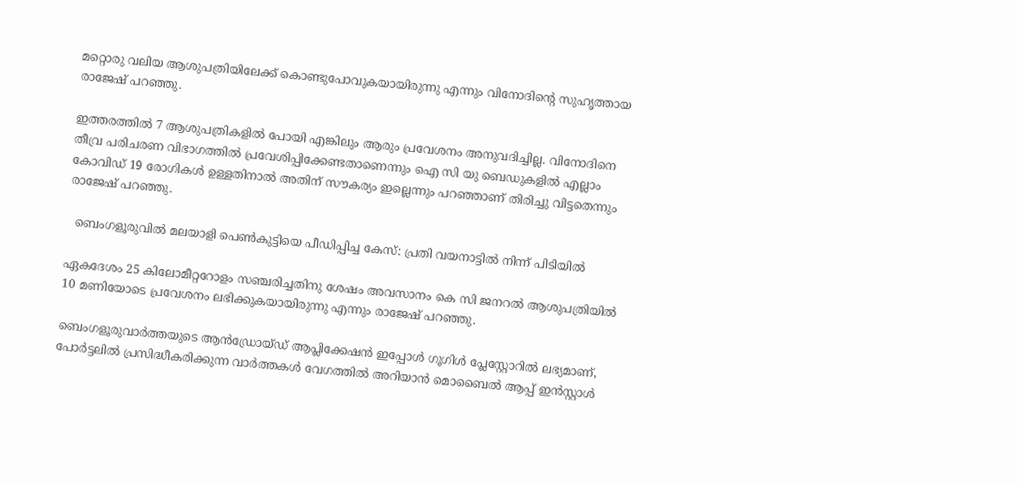മറ്റൊരു വലിയ ആശുപത്രിയിലേക്ക് കൊണ്ടുപോവുകയായിരുന്നു എന്നും വിനോദിന്റെ സുഹൃത്തായ രാജേഷ് പറഞ്ഞു.

ഇത്തരത്തിൽ 7 ആശുപത്രികളിൽ പോയി എങ്കിലും ആരും പ്രവേശനം അനുവദിച്ചില്ല. വിനോദിനെ തീവ്ര പരിചരണ വിഭാഗത്തിൽ പ്രവേശിപ്പിക്കേണ്ടതാണെന്നും ഐ സി യു ബെഡുകളിൽ എല്ലാം കോവിഡ് 19 രോഗികൾ ഉള്ളതിനാൽ അതിന് സൗകര്യം ഇല്ലെന്നും പറഞ്ഞാണ് തിരിച്ചു വിട്ടതെന്നും രാജേഷ് പറഞ്ഞു.

  ബെംഗളൂരുവിൽ മലയാളി പെൺകുട്ടിയെ പീഡിപ്പിച്ച കേസ്: പ്രതി വയനാട്ടിൽ നിന്ന് പിടിയിൽ

ഏകദേശം 25 കിലോമീറ്ററോളം സഞ്ചരിച്ചതിനു ശേഷം അവസാനം കെ സി ജനറൽ ആശുപത്രിയിൽ 10 മണിയോടെ പ്രവേശനം ലഭിക്കുകയായിരുന്നു എന്നും രാജേഷ് പറഞ്ഞു.

ബെംഗളൂരുവാർത്തയുടെ ആൻഡ്രോയ്ഡ് ആപ്ലിക്കേഷൻ ഇപ്പോൾ ഗൂഗിൾ പ്ലേസ്റ്റോറിൽ ലഭ്യമാണ്, പോർട്ടലിൽ പ്രസിദ്ധീകരിക്കുന്ന വാർത്തകൾ വേഗത്തിൽ അറിയാൻ മൊബൈൽ ആപ്പ് ഇൻസ്റ്റാൾ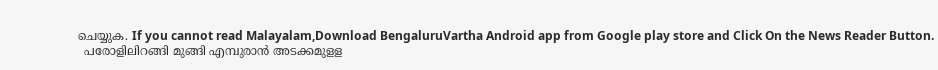ചെയ്യുക. If you cannot read Malayalam,Download BengaluruVartha Android app from Google play store and Click On the News Reader Button.
  പരോളിലിറങ്ങി മുങ്ങി എമ്പുരാൻ അടക്കമുളള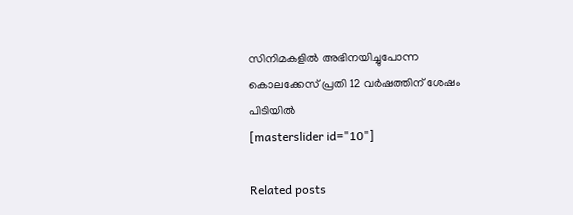സിനിമകളിൽ അഭിനയിച്ചുപോന്ന കൊലക്കേസ് പ്രതി 12 വർഷത്തിന് ശേഷം പിടിയിൽ
[masterslider id="10"]

Related posts